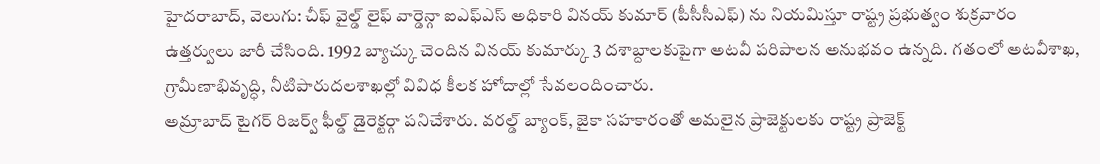హైదరాబాద్, వెలుగు: చీఫ్ వైల్డ్ లైఫ్ వార్డెన్గా ఐఎఫ్ఎస్ అధికారి వినయ్ కుమార్ (పీసీసీఎఫ్) ను నియమిస్తూ రాష్ట్ర ప్రభుత్వం శుక్రవారం ఉత్తర్వులు జారీ చేసింది. 1992 బ్యాచ్కు చెందిన వినయ్ కుమార్కు 3 దశాబ్దాలకుపైగా అటవీ పరిపాలన అనుభవం ఉన్నది. గతంలో అటవీశాఖ, గ్రామీణాభివృద్ధి, నీటిపారుదలశాఖల్లో వివిధ కీలక హోదాల్లో సేవలందించారు.
అమ్రాబాద్ టైగర్ రిజర్వ్ ఫీల్డ్ డైరెక్టర్గా పనిచేశారు. వరల్డ్ బ్యాంక్, జైకా సహకారంతో అమలైన ప్రాజెక్టులకు రాష్ట్ర ప్రాజెక్ట్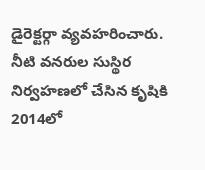డైరెక్టర్గా వ్యవహరించారు. నీటి వనరుల సుస్థిర నిర్వహణలో చేసిన కృషికి 2014లో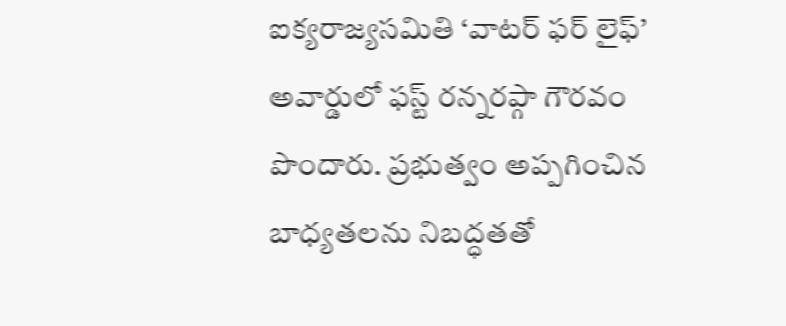ఐక్యరాజ్యసమితి ‘వాటర్ ఫర్ లైఫ్’ అవార్డులో ఫస్ట్ రన్నరప్గా గౌరవం పొందారు. ప్రభుత్వం అప్పగించిన బాధ్యతలను నిబద్ధతతో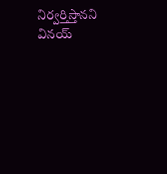నిర్వర్తిస్తానని వినయ్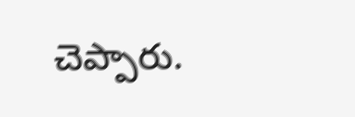చెప్పారు.